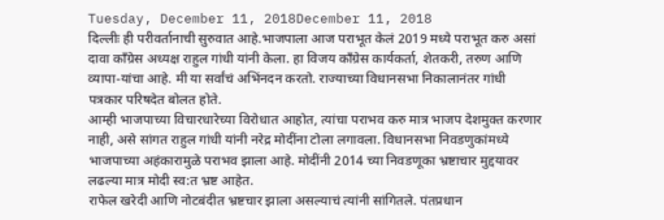Tuesday, December 11, 2018December 11, 2018
दिल्लीः ही परीवर्तानाची सुरुवात आहे.भाजपाला आज पराभूत केलं 2019 मध्ये पराभूत करु असां दावा काँग्रेस अध्यक्ष राहुल गांधी यांनी केला. हा विजय काँग्रेस कार्यकर्ता, शेतकरी, तरुण आणि व्यापा-यांचा आहे. मी या सर्वांचं अभिंनदन करतो. राज्याच्या विधानसभा निकालानंतर गांधी पत्रकार परिषदेत बोलत होते.
आम्ही भाजपाच्या विचारधारेच्या विरोधात आहोत, त्यांचा पराभव करु मात्र भाजप देशमुक्त करणार नाही, असे सांगत राहुल गांधी यांनी नरेद्र मोदींना टोला लगावला. विधानसभा निवडणुकांमध्ये भाजपाच्या अहंकारामुळे पराभव झाला आहे. मोदींनी 2014 च्या निवडणूका भ्रष्टाचार मुद्दयावर लढल्या मात्र मोदी स्व:त भ्रष्ट आहेत.
राफेल खरेदी आणि नोटबंदीत भ्रष्टचार झाला असल्याचं त्यांनी सांगितले. पंतप्रधान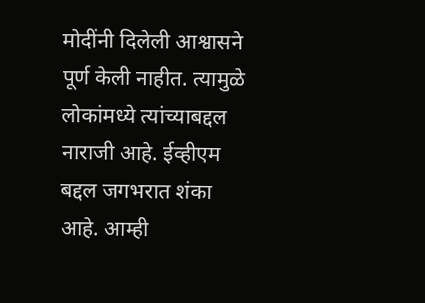मोदींनी दिलेली आश्वासने पूर्ण केली नाहीत. त्यामुळे लोकांमध्ये त्यांच्याबद्दल नाराजी आहे. ईव्हीएम बद्दल जगभरात शंका आहे. आम्ही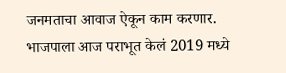जनमताचा आवाज ऐकून काम करणार.
भाजपाला आज पराभूत केलं 2019 मध्ये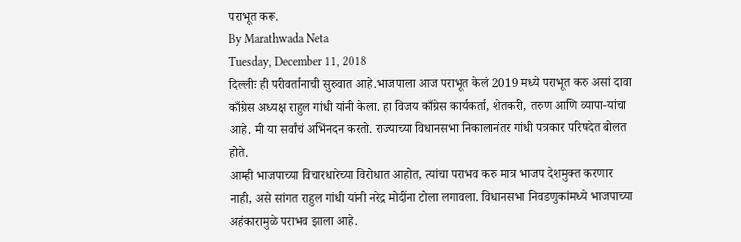पराभूत करू.
By Marathwada Neta
Tuesday, December 11, 2018
दिल्लीः ही परीवर्तानाची सुरुवात आहे.भाजपाला आज पराभूत केलं 2019 मध्ये पराभूत करु असां दावा काँग्रेस अध्यक्ष राहुल गांधी यांनी केला. हा विजय काँग्रेस कार्यकर्ता, शेतकरी, तरुण आणि व्यापा-यांचा आहे. मी या सर्वांचं अभिंनदन करतो. राज्याच्या विधानसभा निकालानंतर गांधी पत्रकार परिषदेत बोलत होते.
आम्ही भाजपाच्या विचारधारेच्या विरोधात आहोत, त्यांचा पराभव करु मात्र भाजप देशमुक्त करणार नाही, असे सांगत राहुल गांधी यांनी नरेद्र मोदींना टोला लगावला. विधानसभा निवडणुकांमध्ये भाजपाच्या अहंकारामुळे पराभव झाला आहे.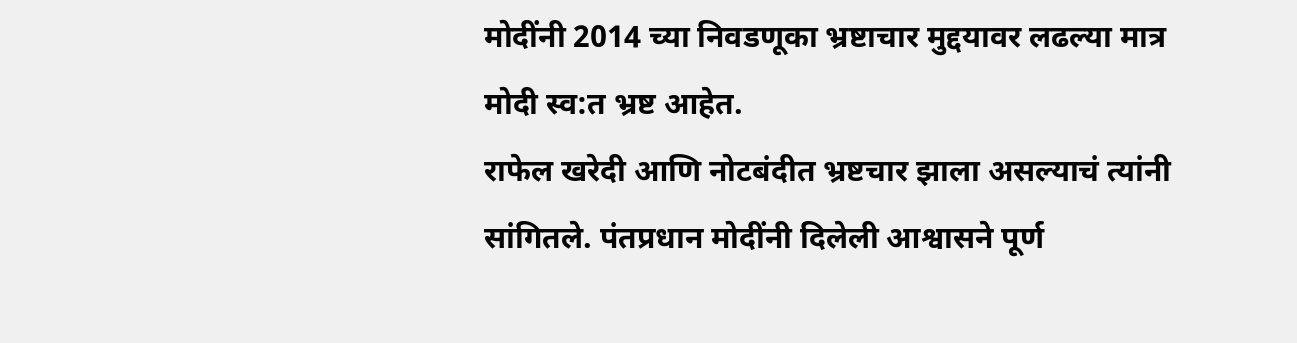मोदींनी 2014 च्या निवडणूका भ्रष्टाचार मुद्दयावर लढल्या मात्र मोदी स्व:त भ्रष्ट आहेत.
राफेल खरेदी आणि नोटबंदीत भ्रष्टचार झाला असल्याचं त्यांनी सांगितले. पंतप्रधान मोदींनी दिलेली आश्वासने पूर्ण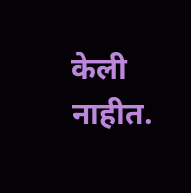केली नाहीत.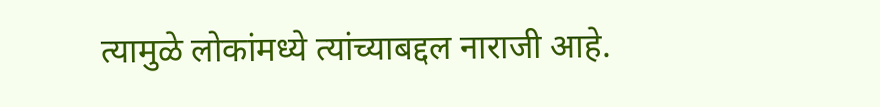त्यामुळे लोकांमध्ये त्यांच्याबद्दल नाराजी आहे.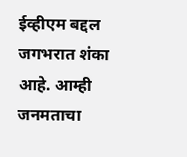ईव्हीएम बद्दल जगभरात शंका आहे. आम्ही जनमताचा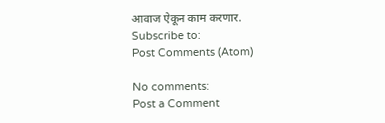आवाज ऐकून काम करणार.
Subscribe to:
Post Comments (Atom)

No comments:
Post a Comment